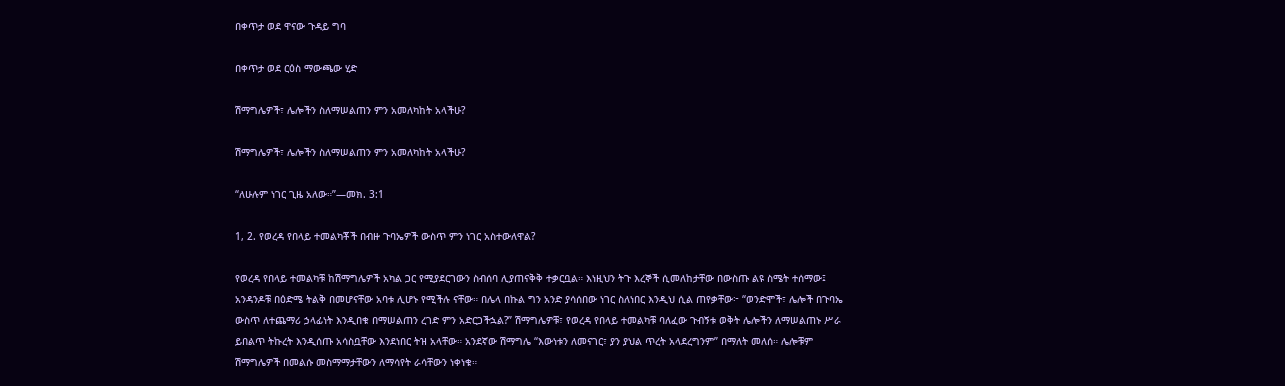በቀጥታ ወደ ዋናው ጉዳይ ግባ

በቀጥታ ወደ ርዕስ ማውጫው ሂድ

ሽማግሌዎች፣ ሌሎችን ስለማሠልጠን ምን አመለካከት አላችሁ?

ሽማግሌዎች፣ ሌሎችን ስለማሠልጠን ምን አመለካከት አላችሁ?

“ለሁሉም ነገር ጊዜ አለው።”—መክ. 3:1

1, 2. የወረዳ የበላይ ተመልካቾች በብዙ ጉባኤዎች ውስጥ ምን ነገር አስተውለዋል?

የወረዳ የበላይ ተመልካቹ ከሽማግሌዎች አካል ጋር የሚያደርገውን ስብሰባ ሊያጠናቅቅ ተቃርቧል። እነዚህን ትጉ እረኞች ሲመለከታቸው በውስጡ ልዩ ስሜት ተሰማው፤ አንዳንዶቹ በዕድሜ ትልቅ በመሆናቸው አባቱ ሊሆኑ የሚችሉ ናቸው። በሌላ በኩል ግን አንድ ያሳሰበው ነገር ስለነበር እንዲህ ሲል ጠየቃቸው፦ “ወንድሞች፣ ሌሎች በጉባኤ ውስጥ ለተጨማሪ ኃላፊነት እንዲበቁ በማሠልጠን ረገድ ምን አድርጋችኋል?” ሽማግሌዎቹ፣ የወረዳ የበላይ ተመልካቹ ባለፈው ጉብኝቱ ወቅት ሌሎችን ለማሠልጠኑ ሥራ ይበልጥ ትኩረት እንዲሰጡ አሳስቧቸው እንደነበር ትዝ አላቸው። አንደኛው ሽማግሌ “እውነቱን ለመናገር፣ ያን ያህል ጥረት አላደረግንም” በማለት መለሰ። ሌሎቹም ሽማግሌዎች በመልሱ መስማማታቸውን ለማሳየት ራሳቸውን ነቀነቁ።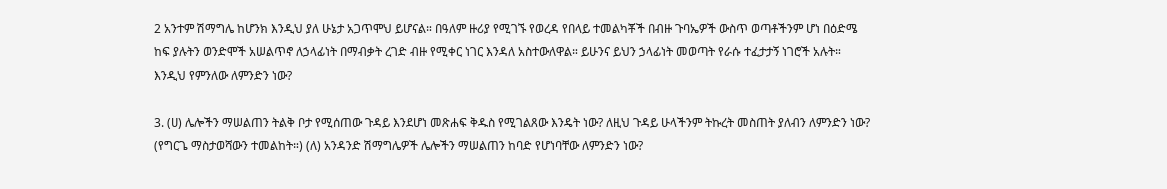2 አንተም ሽማግሌ ከሆንክ እንዲህ ያለ ሁኔታ አጋጥሞህ ይሆናል። በዓለም ዙሪያ የሚገኙ የወረዳ የበላይ ተመልካቾች በብዙ ጉባኤዎች ውስጥ ወጣቶችንም ሆነ በዕድሜ ከፍ ያሉትን ወንድሞች አሠልጥኖ ለኃላፊነት በማብቃት ረገድ ብዙ የሚቀር ነገር እንዳለ አስተውለዋል። ይሁንና ይህን ኃላፊነት መወጣት የራሱ ተፈታታኝ ነገሮች አሉት። እንዲህ የምንለው ለምንድን ነው?

3. (ሀ) ሌሎችን ማሠልጠን ትልቅ ቦታ የሚሰጠው ጉዳይ እንደሆነ መጽሐፍ ቅዱስ የሚገልጸው እንዴት ነው? ለዚህ ጉዳይ ሁላችንም ትኩረት መስጠት ያለብን ለምንድን ነው? (የግርጌ ማስታወሻውን ተመልከት።) (ለ) አንዳንድ ሽማግሌዎች ሌሎችን ማሠልጠን ከባድ የሆነባቸው ለምንድን ነው?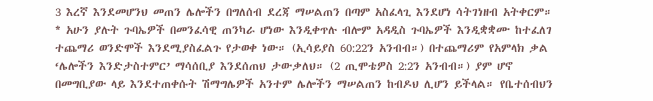3 እረኛ እንደመሆንህ መጠን ሌሎችን በግለሰብ ደረጃ ማሠልጠን በጣም አስፈላጊ እንደሆነ ሳትገነዘብ አትቀርም። * አሁን ያሉት ጉባኤዎች በመንፈሳዊ ጠንካራ ሆነው እንዲቀጥሉ ብሎም አዳዲስ ጉባኤዎች እንዲቋቋሙ ከተፈለገ ተጨማሪ ወንድሞች እንደሚያስፈልጉ የታወቀ ነው። (ኢሳይያስ 60:22ን አንብብ።) በተጨማሪም የአምላክ ቃል ‘ሌሎችን እንድታስተምር’ ማሳሰቢያ እንደሰጠህ ታውቃለህ። (2 ጢሞቴዎስ 2:2ን አንብብ።) ያም ሆኖ በመግቢያው ላይ እንደተጠቀሱት ሽማግሌዎች አንተም ሌሎችን ማሠልጠን ከብዶህ ሊሆን ይችላል። የቤተሰብህን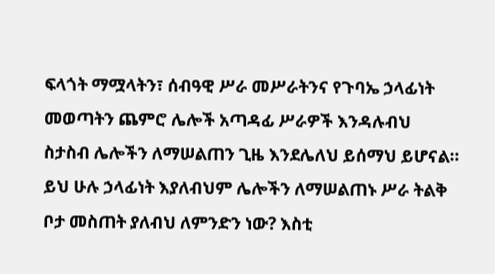ፍላጎት ማሟላትን፣ ሰብዓዊ ሥራ መሥራትንና የጉባኤ ኃላፊነት መወጣትን ጨምሮ ሌሎች አጣዳፊ ሥራዎች እንዳሉብህ ስታስብ ሌሎችን ለማሠልጠን ጊዜ እንደሌለህ ይሰማህ ይሆናል። ይህ ሁሉ ኃላፊነት እያለብህም ሌሎችን ለማሠልጠኑ ሥራ ትልቅ ቦታ መስጠት ያለብህ ለምንድን ነው? እስቲ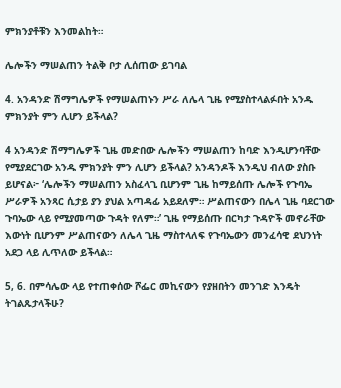ምክንያቶቹን እንመልከት።

ሌሎችን ማሠልጠን ትልቅ ቦታ ሊሰጠው ይገባል

4. አንዳንድ ሽማግሌዎች የማሠልጠኑን ሥራ ለሌላ ጊዜ የሚያስተላልፉበት አንዱ ምክንያት ምን ሊሆን ይችላል?

4 አንዳንድ ሽማግሌዎች ጊዜ መድበው ሌሎችን ማሠልጠን ከባድ እንዲሆንባቸው የሚያደርገው አንዱ ምክንያት ምን ሊሆን ይችላል? አንዳንዶች እንዲህ ብለው ያስቡ ይሆናል፦ ‘ሌሎችን ማሠልጠን አስፈላጊ ቢሆንም ጊዜ ከማይሰጡ ሌሎች የጉባኤ ሥራዎች አንጻር ሲታይ ያን ያህል አጣዳፊ አይደለም። ሥልጠናውን በሌላ ጊዜ ባደርገው ጉባኤው ላይ የሚያመጣው ጉዳት የለም።’ ጊዜ የማይሰጡ በርካታ ጉዳዮች መኖራቸው እውነት ቢሆንም ሥልጠናውን ለሌላ ጊዜ ማስተላለፍ የጉባኤውን መንፈሳዊ ደህንነት አደጋ ላይ ሊጥለው ይችላል።

5, 6. በምሳሌው ላይ የተጠቀሰው ሾፌር መኪናውን የያዘበትን መንገድ እንዴት ትገልጹታላችሁ?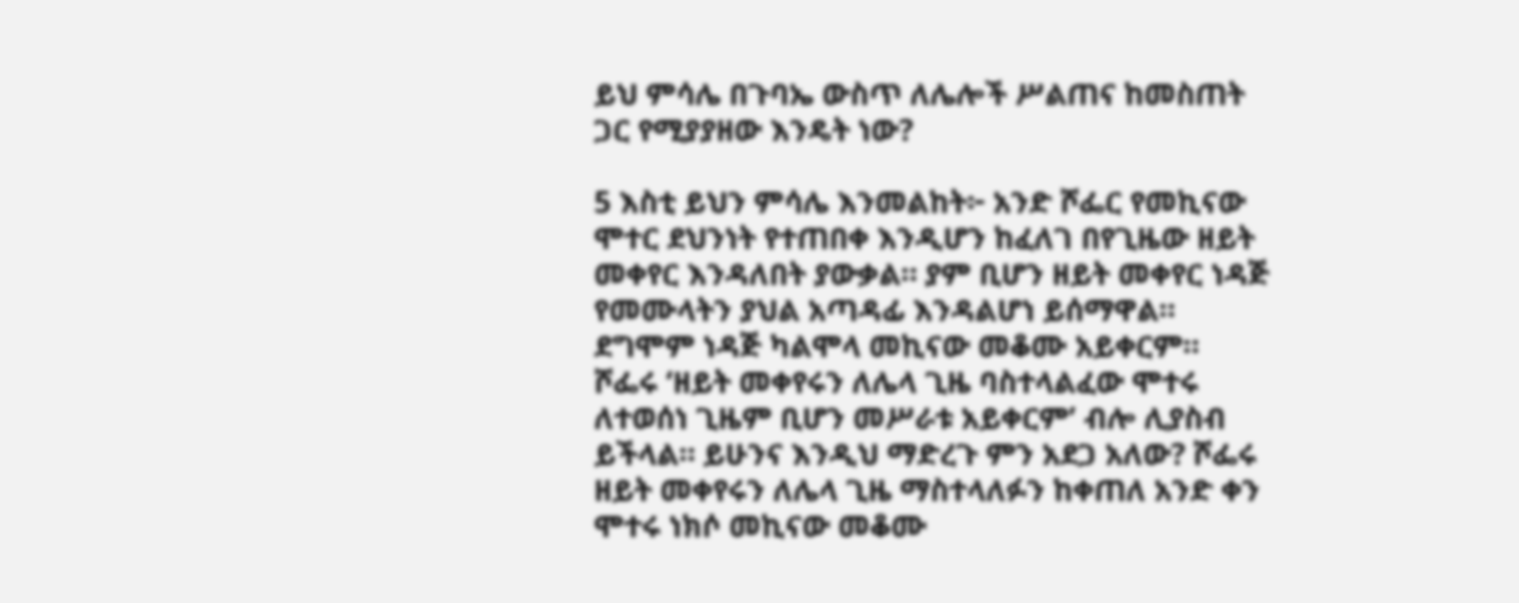ይህ ምሳሌ በጉባኤ ውስጥ ለሌሎች ሥልጠና ከመስጠት ጋር የሚያያዘው እንዴት ነው?

5 እስቲ ይህን ምሳሌ እንመልከት፦ አንድ ሾፌር የመኪናው ሞተር ደህንነት የተጠበቀ እንዲሆን ከፈለገ በየጊዜው ዘይት መቀየር እንዳለበት ያውቃል። ያም ቢሆን ዘይት መቀየር ነዳጅ የመሙላትን ያህል አጣዳፊ እንዳልሆነ ይሰማዋል። ደግሞም ነዳጅ ካልሞላ መኪናው መቆሙ አይቀርም። ሾፌሩ ‘ዘይት መቀየሩን ለሌላ ጊዜ ባስተላልፈው ሞተሩ ለተወሰነ ጊዜም ቢሆን መሥራቱ አይቀርም’ ብሎ ሊያስብ ይችላል። ይሁንና እንዲህ ማድረጉ ምን አደጋ አለው? ሾፌሩ ዘይት መቀየሩን ለሌላ ጊዜ ማስተላለፉን ከቀጠለ አንድ ቀን ሞተሩ ነክሶ መኪናው መቆሙ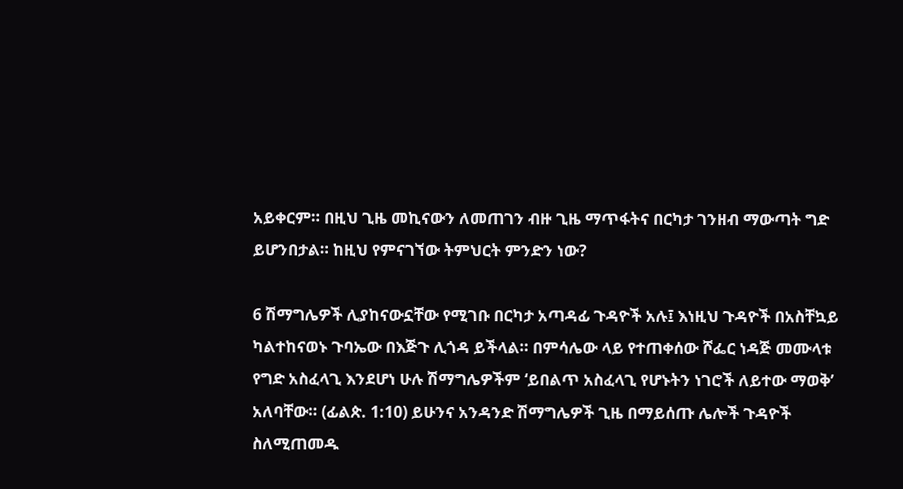አይቀርም። በዚህ ጊዜ መኪናውን ለመጠገን ብዙ ጊዜ ማጥፋትና በርካታ ገንዘብ ማውጣት ግድ ይሆንበታል። ከዚህ የምናገኘው ትምህርት ምንድን ነው?

6 ሽማግሌዎች ሊያከናውኗቸው የሚገቡ በርካታ አጣዳፊ ጉዳዮች አሉ፤ እነዚህ ጉዳዮች በአስቸኳይ ካልተከናወኑ ጉባኤው በእጅጉ ሊጎዳ ይችላል። በምሳሌው ላይ የተጠቀሰው ሾፌር ነዳጅ መሙላቱ የግድ አስፈላጊ እንደሆነ ሁሉ ሽማግሌዎችም ‘ይበልጥ አስፈላጊ የሆኑትን ነገሮች ለይተው ማወቅ’ አለባቸው። (ፊልጵ. 1:10) ይሁንና አንዳንድ ሽማግሌዎች ጊዜ በማይሰጡ ሌሎች ጉዳዮች ስለሚጠመዱ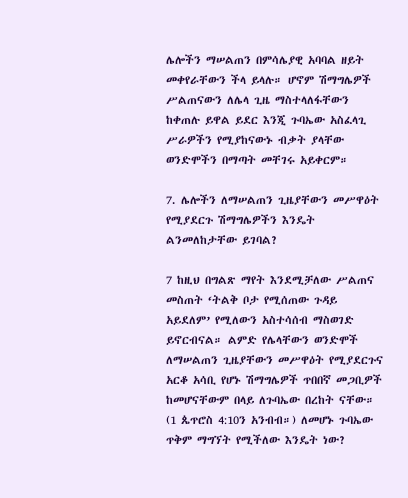ሌሎችን ማሠልጠን በምሳሌያዊ አባባል ዘይት መቀየራቸውን ችላ ይላሉ። ሆኖም ሽማግሌዎች ሥልጠናውን ለሌላ ጊዜ ማስተላለፋቸውን ከቀጠሉ ይዋል ይደር እንጂ ጉባኤው አስፈላጊ ሥራዎችን የሚያከናውኑ ብቃት ያላቸው ወንድሞችን በማጣት መቸገሩ አይቀርም።

7. ሌሎችን ለማሠልጠን ጊዜያቸውን መሥዋዕት የሚያደርጉ ሽማግሌዎችን እንዴት ልንመለከታቸው ይገባል?

7 ከዚህ በግልጽ ማየት እንደሚቻለው ሥልጠና መስጠት ‘ትልቅ ቦታ የሚሰጠው ጉዳይ አይደለም’ የሚለውን አስተሳሰብ ማስወገድ ይኖርብናል። ልምድ የሌላቸውን ወንድሞች ለማሠልጠን ጊዜያቸውን መሥዋዕት የሚያደርጉና አርቆ አሳቢ የሆኑ ሽማግሌዎች ጥበበኛ መጋቢዎች ከመሆናቸውም በላይ ለጉባኤው በረከት ናቸው። (1 ጴጥሮስ 4:10ን አንብብ።) ለመሆኑ ጉባኤው ጥቅም ማግኘት የሚችለው እንዴት ነው?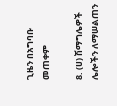ጊዜን በአግባቡ መጠቀም

8. (ሀ) ሽማግሌዎች ሌሎችን ለማሠልጠን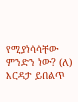የሚያነሳሳቸው ምንድን ነው? (ለ) እርዳታ ይበልጥ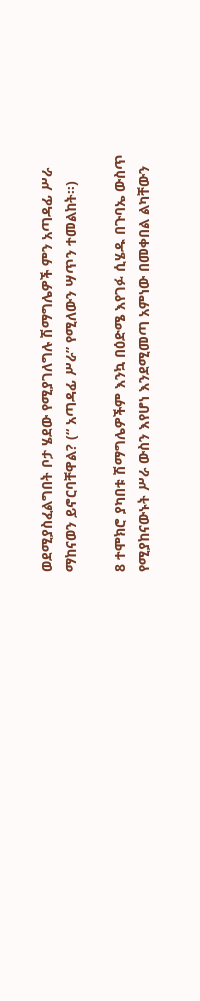ወደሚያስፈልግበት ቦታ ሄደው የሚያገለግሉ ሽማግሌዎች ምን አጣዳፊ ሥራ ማከናወን ይኖርባቸዋል? (“ አጣዳፊ ሥራ” የሚለውን ሣጥን ተመልከት።)

8 ተሞክሮ ያካበቱ ሽማግሌዎችም እንኳ በዕድሜ እየገፉ ሲሄዱ በጉባኤ ውስጥ የሚያከናውኑት ሥራ ውስን እየሆነ እንደሚመጣ አምነው በመቀበል ልካቸውን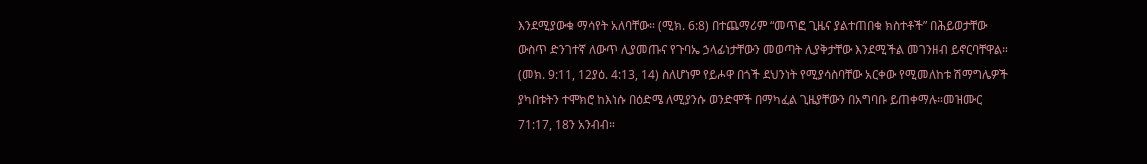እንደሚያውቁ ማሳየት አለባቸው። (ሚክ. 6:8) በተጨማሪም “መጥፎ ጊዜና ያልተጠበቁ ክስተቶች” በሕይወታቸው ውስጥ ድንገተኛ ለውጥ ሊያመጡና የጉባኤ ኃላፊነታቸውን መወጣት ሊያቅታቸው እንደሚችል መገንዘብ ይኖርባቸዋል። (መክ. 9:11, 12ያዕ. 4:13, 14) ስለሆነም የይሖዋ በጎች ደህንነት የሚያሳስባቸው አርቀው የሚመለከቱ ሽማግሌዎች ያካበቱትን ተሞክሮ ከእነሱ በዕድሜ ለሚያንሱ ወንድሞች በማካፈል ጊዜያቸውን በአግባቡ ይጠቀማሉ።መዝሙር 71:17, 18ን አንብብ።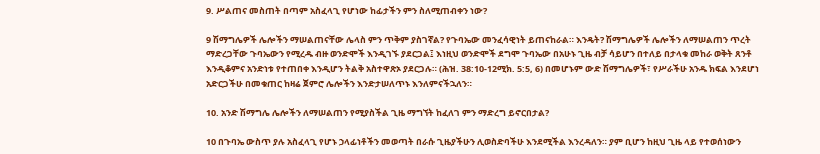9. ሥልጠና መስጠት በጣም አስፈላጊ የሆነው ከፊታችን ምን ስለሚጠብቀን ነው?

9 ሽማግሌዎች ሌሎችን ማሠልጠናቸው ሌላስ ምን ጥቅም ያስገኛል? የጉባኤው መንፈሳዊነት ይጠናከራል። እንዴት? ሽማግሌዎች ሌሎችን ለማሠልጠን ጥረት ማድረጋቸው ጉባኤውን የሚረዱ ብዙ ወንድሞች እንዲገኙ ያደርጋል፤ እነዚህ ወንድሞች ደግሞ ጉባኤው በአሁኑ ጊዜ ብቻ ሳይሆን በተለይ በታላቁ መከራ ወቅት ጸንቶ እንዲቆምና አንድነቱ የተጠበቀ እንዲሆን ትልቅ አስተዋጽኦ ያደርጋሉ። (ሕዝ. 38:10-12ሚክ. 5:5, 6) በመሆኑም ውድ ሽማግሌዎች፣ የሥራችሁ አንዱ ክፍል እንደሆነ አድርጋችሁ በመቁጠር ከዛሬ ጀምሮ ሌሎችን እንድታሠለጥኑ እንለምናችኋለን።

10. አንድ ሽማግሌ ሌሎችን ለማሠልጠን የሚያስችል ጊዜ ማግኘት ከፈለገ ምን ማድረግ ይኖርበታል?

10 በጉባኤ ውስጥ ያሉ አስፈላጊ የሆኑ ኃላፊነቶችን መወጣት በራሱ ጊዜያችሁን ሊወስድባችሁ እንደሚችል እንረዳለን። ያም ቢሆን ከዚህ ጊዜ ላይ የተወሰነውን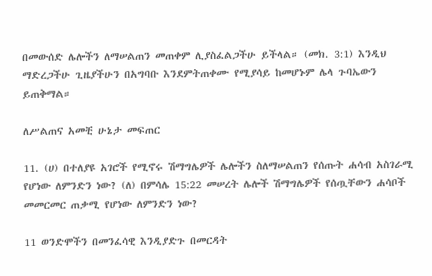በመውሰድ ሌሎችን ለማሠልጠን መጠቀም ሊያስፈልጋችሁ ይችላል። (መክ. 3:1) እንዲህ ማድረጋችሁ ጊዜያችሁን በአግባቡ እንደምትጠቀሙ የሚያሳይ ከመሆኑም ሌላ ጉባኤውን ይጠቅማል።

ለሥልጠና አመቺ ሁኔታ መፍጠር

11. (ሀ) በተለያዩ አገሮች የሚኖሩ ሽማግሌዎች ሌሎችን ስለማሠልጠን የሰጡት ሐሳብ አስገራሚ የሆነው ለምንድን ነው? (ለ) በምሳሌ 15:22 መሠረት ሌሎች ሽማግሌዎች የሰጧቸውን ሐሳቦች መመርመር ጠቃሚ የሆነው ለምንድን ነው?

11 ወንድሞችን በመንፈሳዊ እንዲያድጉ በመርዳት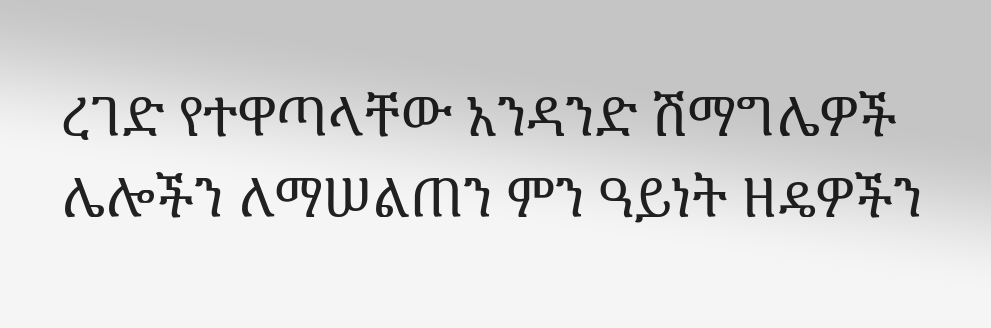ረገድ የተዋጣላቸው አንዳንድ ሽማግሌዎች ሌሎችን ለማሠልጠን ምን ዓይነት ዘዴዎችን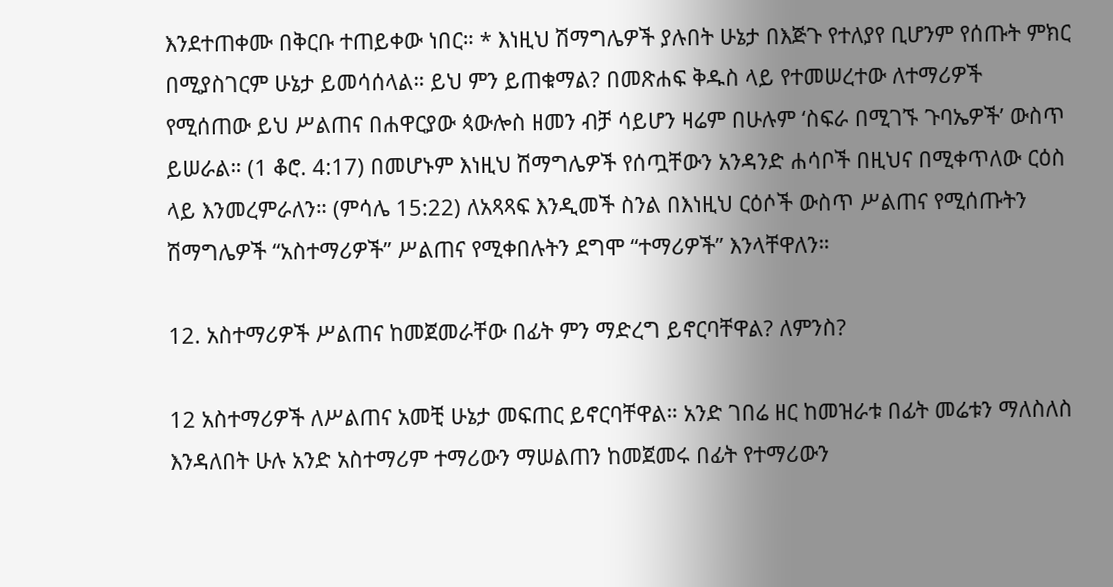እንደተጠቀሙ በቅርቡ ተጠይቀው ነበር። * እነዚህ ሽማግሌዎች ያሉበት ሁኔታ በእጅጉ የተለያየ ቢሆንም የሰጡት ምክር በሚያስገርም ሁኔታ ይመሳሰላል። ይህ ምን ይጠቁማል? በመጽሐፍ ቅዱስ ላይ የተመሠረተው ለተማሪዎች የሚሰጠው ይህ ሥልጠና በሐዋርያው ጳውሎስ ዘመን ብቻ ሳይሆን ዛሬም በሁሉም ‘ስፍራ በሚገኙ ጉባኤዎች’ ውስጥ ይሠራል። (1 ቆሮ. 4:17) በመሆኑም እነዚህ ሽማግሌዎች የሰጧቸውን አንዳንድ ሐሳቦች በዚህና በሚቀጥለው ርዕስ ላይ እንመረምራለን። (ምሳሌ 15:22) ለአጻጻፍ እንዲመች ስንል በእነዚህ ርዕሶች ውስጥ ሥልጠና የሚሰጡትን ሽማግሌዎች “አስተማሪዎች” ሥልጠና የሚቀበሉትን ደግሞ “ተማሪዎች” እንላቸዋለን።

12. አስተማሪዎች ሥልጠና ከመጀመራቸው በፊት ምን ማድረግ ይኖርባቸዋል? ለምንስ?

12 አስተማሪዎች ለሥልጠና አመቺ ሁኔታ መፍጠር ይኖርባቸዋል። አንድ ገበሬ ዘር ከመዝራቱ በፊት መሬቱን ማለስለስ እንዳለበት ሁሉ አንድ አስተማሪም ተማሪውን ማሠልጠን ከመጀመሩ በፊት የተማሪውን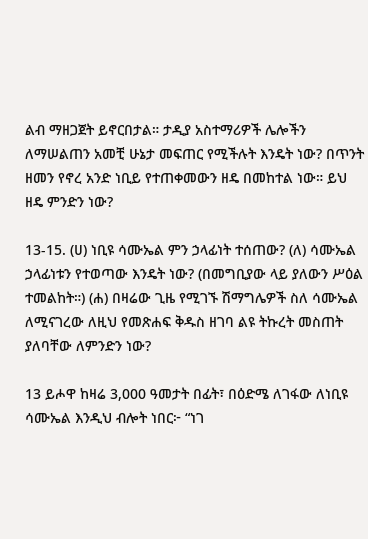ልብ ማዘጋጀት ይኖርበታል። ታዲያ አስተማሪዎች ሌሎችን ለማሠልጠን አመቺ ሁኔታ መፍጠር የሚችሉት እንዴት ነው? በጥንት ዘመን የኖረ አንድ ነቢይ የተጠቀመውን ዘዴ በመከተል ነው። ይህ ዘዴ ምንድን ነው?

13-15. (ሀ) ነቢዩ ሳሙኤል ምን ኃላፊነት ተሰጠው? (ለ) ሳሙኤል ኃላፊነቱን የተወጣው እንዴት ነው? (በመግቢያው ላይ ያለውን ሥዕል ተመልከት።) (ሐ) በዛሬው ጊዜ የሚገኙ ሽማግሌዎች ስለ ሳሙኤል ለሚናገረው ለዚህ የመጽሐፍ ቅዱስ ዘገባ ልዩ ትኩረት መስጠት ያለባቸው ለምንድን ነው?

13 ይሖዋ ከዛሬ 3,000 ዓመታት በፊት፣ በዕድሜ ለገፋው ለነቢዩ ሳሙኤል እንዲህ ብሎት ነበር፦ “ነገ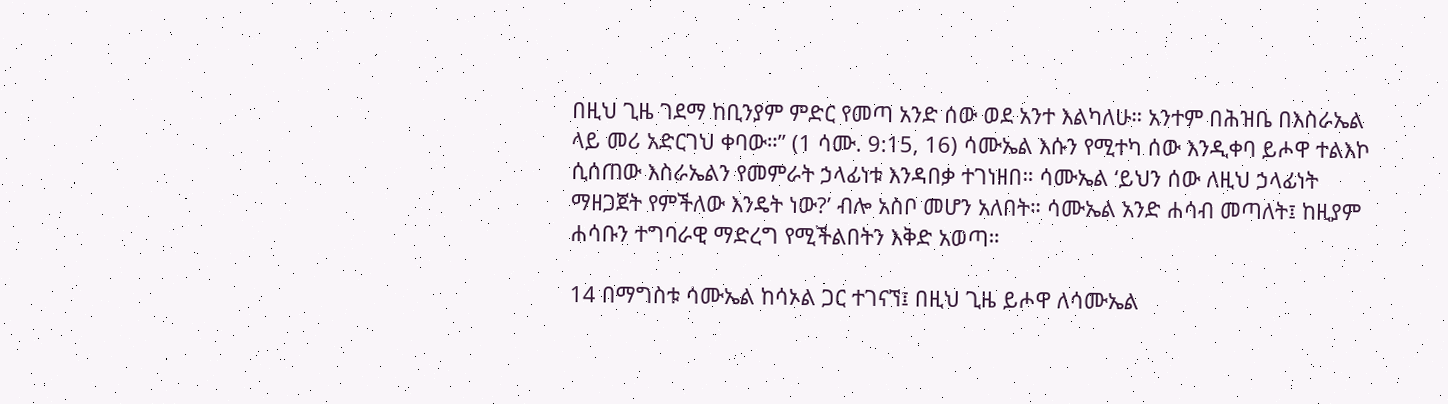በዚህ ጊዜ ገደማ ከቢንያም ምድር የመጣ አንድ ሰው ወደ አንተ እልካለሁ። አንተም በሕዝቤ በእስራኤል ላይ መሪ አድርገህ ቀባው።” (1 ሳሙ. 9:15, 16) ሳሙኤል እሱን የሚተካ ሰው እንዲቀባ ይሖዋ ተልእኮ ሲሰጠው እስራኤልን የመምራት ኃላፊነቱ እንዳበቃ ተገነዘበ። ሳሙኤል ‘ይህን ሰው ለዚህ ኃላፊነት ማዘጋጀት የምችለው እንዴት ነው?’ ብሎ አስቦ መሆን አለበት። ሳሙኤል አንድ ሐሳብ መጣለት፤ ከዚያም ሐሳቡን ተግባራዊ ማድረግ የሚችልበትን እቅድ አወጣ።

14 በማግስቱ ሳሙኤል ከሳኦል ጋር ተገናኘ፤ በዚህ ጊዜ ይሖዋ ለሳሙኤል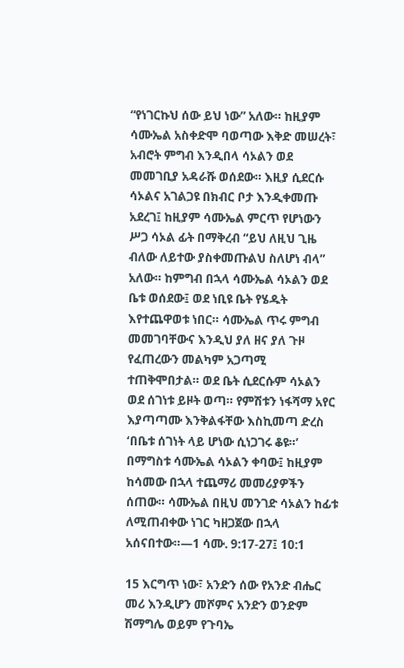“የነገርኩህ ሰው ይህ ነው” አለው። ከዚያም ሳሙኤል አስቀድሞ ባወጣው እቅድ መሠረት፣ አብሮት ምግብ እንዲበላ ሳኦልን ወደ መመገቢያ አዳራሹ ወሰደው። እዚያ ሲደርሱ ሳኦልና አገልጋዩ በክብር ቦታ እንዲቀመጡ አደረገ፤ ከዚያም ሳሙኤል ምርጥ የሆነውን ሥጋ ሳኦል ፊት በማቅረብ “ይህ ለዚህ ጊዜ ብለው ለይተው ያስቀመጡልህ ስለሆነ ብላ” አለው። ከምግብ በኋላ ሳሙኤል ሳኦልን ወደ ቤቱ ወሰደው፤ ወደ ነቢዩ ቤት የሄዱት እየተጨዋወቱ ነበር። ሳሙኤል ጥሩ ምግብ መመገባቸውና እንዲህ ያለ ዘና ያለ ጉዞ የፈጠረውን መልካም አጋጣሚ ተጠቅሞበታል። ወደ ቤት ሲደርሱም ሳኦልን ወደ ሰገነቱ ይዞት ወጣ። የምሽቱን ነፋሻማ አየር እያጣጣሙ እንቅልፋቸው እስኪመጣ ድረስ ‘በቤቱ ሰገነት ላይ ሆነው ሲነጋገሩ ቆዩ።’ በማግስቱ ሳሙኤል ሳኦልን ቀባው፤ ከዚያም ከሳመው በኋላ ተጨማሪ መመሪያዎችን ሰጠው። ሳሙኤል በዚህ መንገድ ሳኦልን ከፊቱ ለሚጠብቀው ነገር ካዘጋጀው በኋላ አሰናበተው።—1 ሳሙ. 9:17-27፤ 10:1

15 እርግጥ ነው፣ አንድን ሰው የአንድ ብሔር መሪ እንዲሆን መሾምና አንድን ወንድም ሽማግሌ ወይም የጉባኤ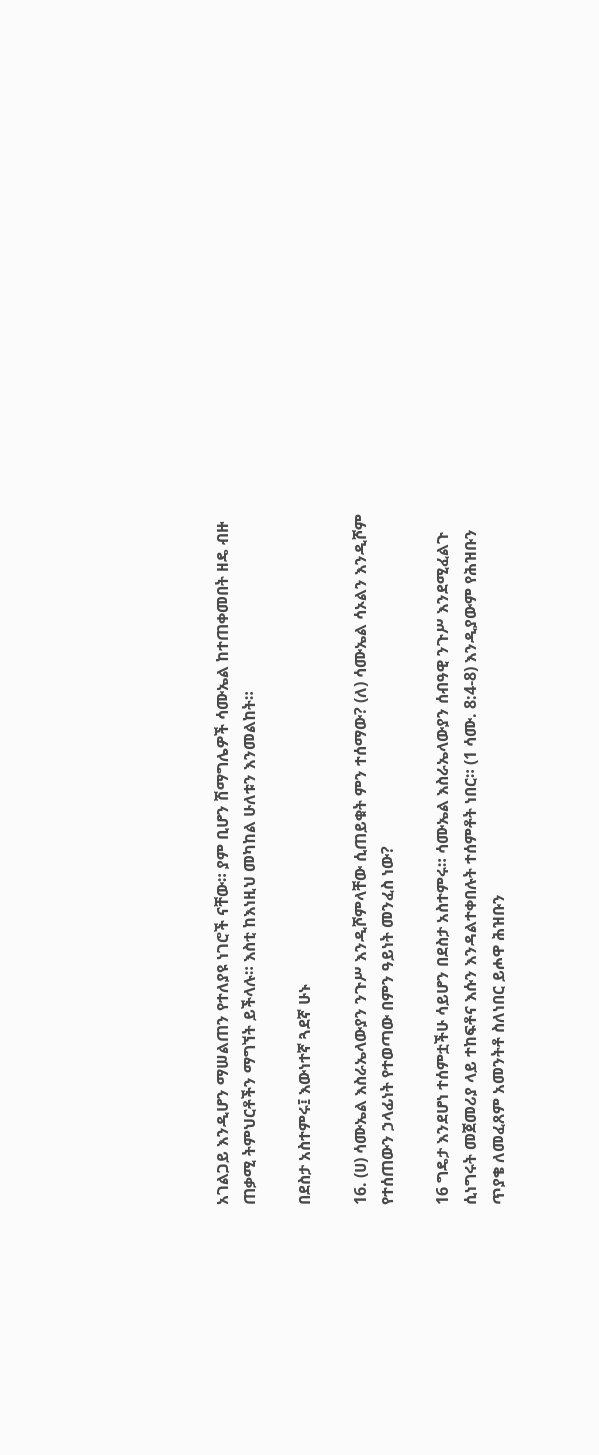አገልጋይ እንዲሆን ማሠልጠን የተለያዩ ነገሮች ናቸው። ያም ቢሆን ሽማግሌዎች ሳሙኤል ከተጠቀመበት ዘዴ ብዙ ጠቃሚ ትምህርቶችን ማግኘት ይችላሉ። እስቲ ከእነዚህ መካከል ሁለቱን እንመልከት።

በደስታ አስተምሩ፤ እውነተኛ ጓደኛ ሁኑ

16. (ሀ) ሳሙኤል እስራኤላውያን ንጉሥ እንዲሾምላቸው ሲጠይቁት ምን ተሰማው? (ለ) ሳሙኤል ሳኦልን እንዲሾም የተሰጠውን ኃላፊነት የተወጣው በምን ዓይነት መንፈስ ነው?

16 ግዴታ እንደሆነ ተሰምቷችሁ ሳይሆን በደስታ አስተምሩ። ሳሙኤል እስራኤላውያን ሰብዓዊ ንጉሥ እንደሚፈልጉ ሲነግሩት መጀመሪያ ላይ ተከፍቶና እሱን እንዳልተቀበሉት ተሰምቶት ነበር። (1 ሳሙ. 8:4-8) እንዲያውም የሕዝቡን ጥያቄ ለመፈጸም አመንትቶ ስለነበር ይሖዋ ሕዝቡን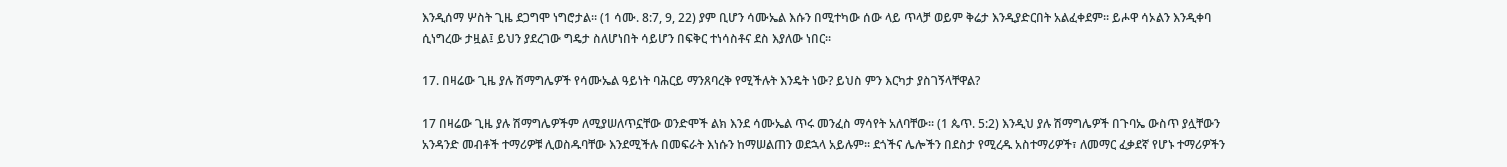እንዲሰማ ሦስት ጊዜ ደጋግሞ ነግሮታል። (1 ሳሙ. 8:7, 9, 22) ያም ቢሆን ሳሙኤል እሱን በሚተካው ሰው ላይ ጥላቻ ወይም ቅሬታ እንዲያድርበት አልፈቀደም። ይሖዋ ሳኦልን እንዲቀባ ሲነግረው ታዟል፤ ይህን ያደረገው ግዴታ ስለሆነበት ሳይሆን በፍቅር ተነሳስቶና ደስ እያለው ነበር።

17. በዛሬው ጊዜ ያሉ ሽማግሌዎች የሳሙኤል ዓይነት ባሕርይ ማንጸባረቅ የሚችሉት እንዴት ነው? ይህስ ምን እርካታ ያስገኝላቸዋል?

17 በዛሬው ጊዜ ያሉ ሽማግሌዎችም ለሚያሠለጥኗቸው ወንድሞች ልክ እንደ ሳሙኤል ጥሩ መንፈስ ማሳየት አለባቸው። (1 ጴጥ. 5:2) እንዲህ ያሉ ሽማግሌዎች በጉባኤ ውስጥ ያሏቸውን አንዳንድ መብቶች ተማሪዎቹ ሊወስዱባቸው እንደሚችሉ በመፍራት እነሱን ከማሠልጠን ወደኋላ አይሉም። ደጎችና ሌሎችን በደስታ የሚረዱ አስተማሪዎች፣ ለመማር ፈቃደኛ የሆኑ ተማሪዎችን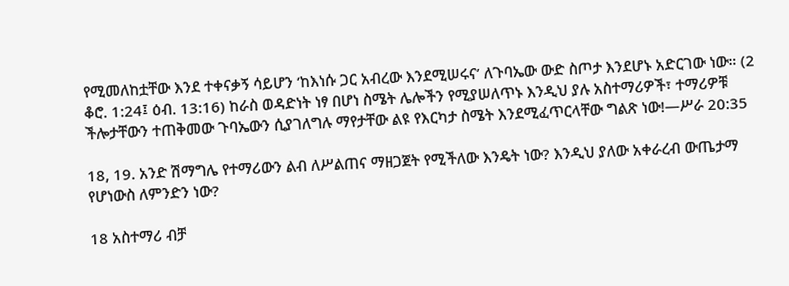የሚመለከቷቸው እንደ ተቀናቃኝ ሳይሆን ‘ከእነሱ ጋር አብረው እንደሚሠሩና’ ለጉባኤው ውድ ስጦታ እንደሆኑ አድርገው ነው። (2 ቆሮ. 1:24፤ ዕብ. 13:16) ከራስ ወዳድነት ነፃ በሆነ ስሜት ሌሎችን የሚያሠለጥኑ እንዲህ ያሉ አስተማሪዎች፣ ተማሪዎቹ ችሎታቸውን ተጠቅመው ጉባኤውን ሲያገለግሉ ማየታቸው ልዩ የእርካታ ስሜት እንደሚፈጥርላቸው ግልጽ ነው!—ሥራ 20:35

18, 19. አንድ ሽማግሌ የተማሪውን ልብ ለሥልጠና ማዘጋጀት የሚችለው እንዴት ነው? እንዲህ ያለው አቀራረብ ውጤታማ የሆነውስ ለምንድን ነው?

18 አስተማሪ ብቻ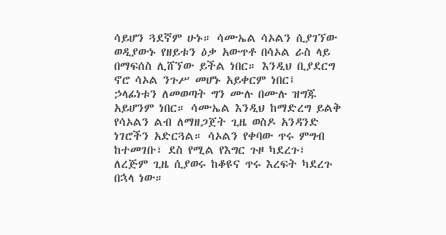ሳይሆን ጓደኛም ሁኑ። ሳሙኤል ሳኦልን ሲያገኘው ወዲያውኑ የዘይቱን ዕቃ አውጥቶ በሳኦል ራስ ላይ በማፍሰስ ሊሸኘው ይችል ነበር። እንዲህ ቢያደርግ ኖሮ ሳኦል ንጉሥ መሆኑ አይቀርም ነበር፤ ኃላፊነቱን ለመወጣት ግን ሙሉ በሙሉ ዝግጁ አይሆንም ነበር። ሳሙኤል እንዲህ ከማድረግ ይልቅ የሳኦልን ልብ ለማዘጋጀት ጊዜ ወስዶ አንዳንድ ነገሮችን አድርጓል። ሳኦልን የቀባው ጥሩ ምግብ ከተመገቡ፣ ደስ የሚል የእግር ጉዞ ካደረጉ፣ ለረጅም ጊዜ ሲያወሩ ከቆዩና ጥሩ እረፍት ካደረጉ በኋላ ነው።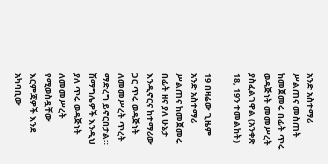አንድ አስተማሪ ሥልጠና መስጠት ከመጀመሩ በፊት ጥሩ ወዳጅነት መመሥረት ያስፈልገዋል (አንቀጽ 18, 19ን ተመልከት)

19 በዛሬው ጊዜም አንድ አስተማሪ ሥልጠና ከመጀመሩ በፊት ዘና ያለ ሁኔታ እንዲኖርና ከተማሪው ጋር ጥሩ ወዳጅነት ለመመሥረት ጥረት ማድረግ ይኖርበታል። ሽማግሌዎች እንዲህ ያለ ጥሩ ወዳጅነት ለመመሥረት የሚወስዷቸው እርምጃዎች እንደ አካባቢው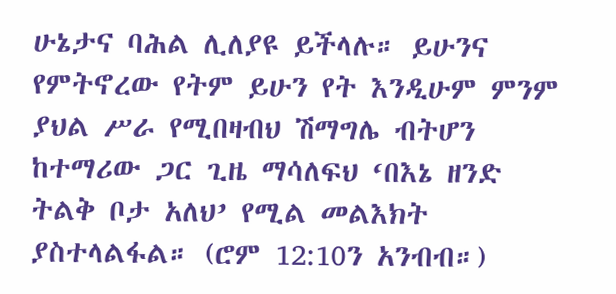ሁኔታና ባሕል ሊለያዩ ይችላሉ። ይሁንና የምትኖረው የትም ይሁን የት እንዲሁም ምንም ያህል ሥራ የሚበዛብህ ሽማግሌ ብትሆን ከተማሪው ጋር ጊዜ ማሳለፍህ ‘በእኔ ዘንድ ትልቅ ቦታ አለህ’ የሚል መልእክት ያስተላልፋል። (ሮም 12:10ን አንብብ።)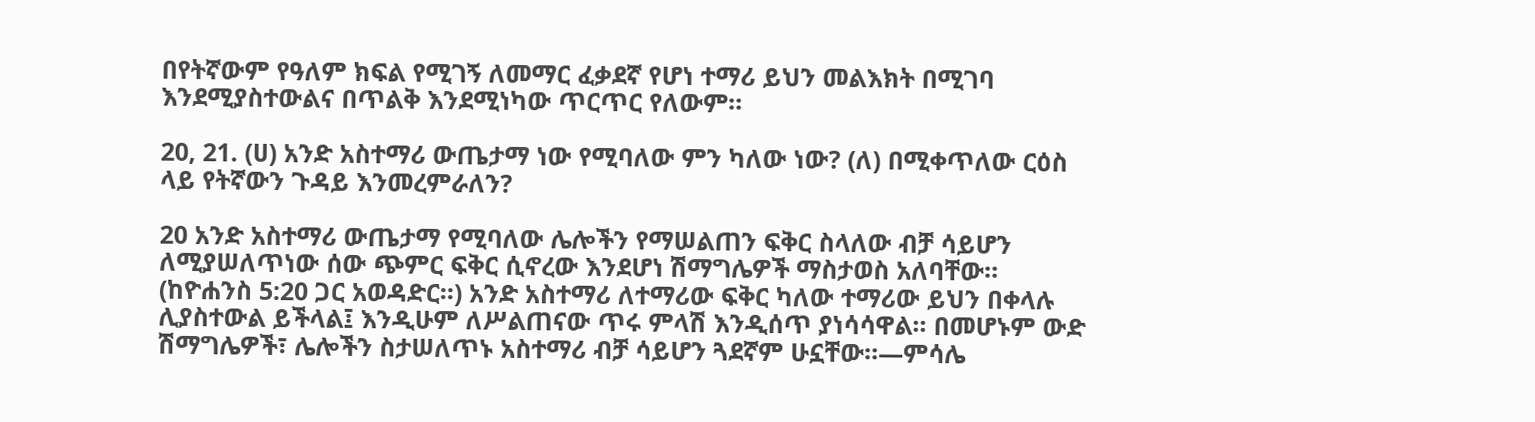በየትኛውም የዓለም ክፍል የሚገኝ ለመማር ፈቃደኛ የሆነ ተማሪ ይህን መልእክት በሚገባ እንደሚያስተውልና በጥልቅ እንደሚነካው ጥርጥር የለውም።

20, 21. (ሀ) አንድ አስተማሪ ውጤታማ ነው የሚባለው ምን ካለው ነው? (ለ) በሚቀጥለው ርዕስ ላይ የትኛውን ጉዳይ እንመረምራለን?

20 አንድ አስተማሪ ውጤታማ የሚባለው ሌሎችን የማሠልጠን ፍቅር ስላለው ብቻ ሳይሆን ለሚያሠለጥነው ሰው ጭምር ፍቅር ሲኖረው እንደሆነ ሽማግሌዎች ማስታወስ አለባቸው። (ከዮሐንስ 5:20 ጋር አወዳድር።) አንድ አስተማሪ ለተማሪው ፍቅር ካለው ተማሪው ይህን በቀላሉ ሊያስተውል ይችላል፤ እንዲሁም ለሥልጠናው ጥሩ ምላሽ እንዲሰጥ ያነሳሳዋል። በመሆኑም ውድ ሽማግሌዎች፣ ሌሎችን ስታሠለጥኑ አስተማሪ ብቻ ሳይሆን ጓደኛም ሁኗቸው።—ምሳሌ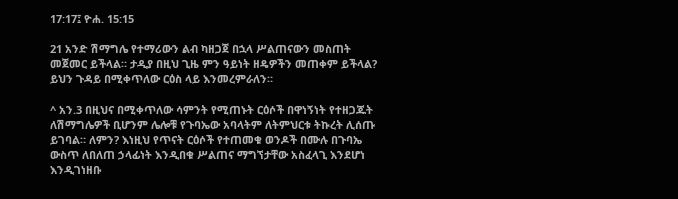17:17፤ ዮሐ. 15:15

21 አንድ ሽማግሌ የተማሪውን ልብ ካዘጋጀ በኋላ ሥልጠናውን መስጠት መጀመር ይችላል። ታዲያ በዚህ ጊዜ ምን ዓይነት ዘዴዎችን መጠቀም ይችላል? ይህን ጉዳይ በሚቀጥለው ርዕስ ላይ እንመረምራለን።

^ አን.3 በዚህና በሚቀጥለው ሳምንት የሚጠኑት ርዕሶች በዋነኝነት የተዘጋጁት ለሽማግሌዎች ቢሆንም ሌሎቹ የጉባኤው አባላትም ለትምህርቱ ትኩረት ሊሰጡ ይገባል። ለምን? እነዚህ የጥናት ርዕሶች የተጠመቁ ወንዶች በሙሉ በጉባኤ ውስጥ ለበለጠ ኃላፊነት እንዲበቁ ሥልጠና ማግኘታቸው አስፈላጊ እንደሆነ እንዲገነዘቡ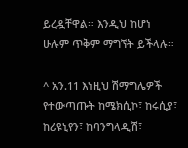ይረዷቸዋል። እንዲህ ከሆነ ሁሉም ጥቅም ማግኘት ይችላሉ።

^ አን.11 እነዚህ ሽማግሌዎች የተውጣጡት ከሜክሲኮ፣ ከሩሲያ፣ ከሪዩኒየን፣ ከባንግላዲሽ፣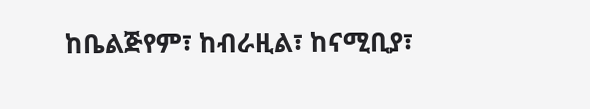ከቤልጅየም፣ ከብራዚል፣ ከናሚቢያ፣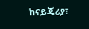ከናይጄሪያ፣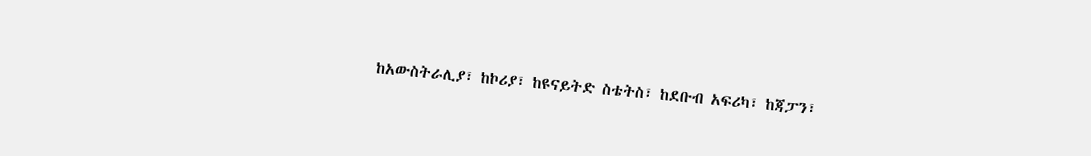ከአውስትራሊያ፣ ከኮሪያ፣ ከዩናይትድ ስቴትስ፣ ከደቡብ አፍሪካ፣ ከጃፓን፣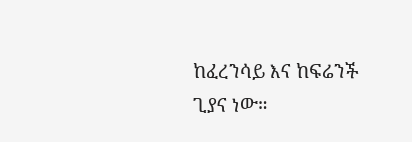ከፈረንሳይ እና ከፍሬንች ጊያና ነው።